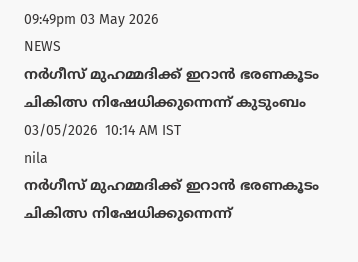09:49pm 03 May 2026
NEWS
നർഗീസ് മുഹമ്മദിക്ക് ഇറാൻ ഭരണകൂടം ചികിത്സ നിഷേധിക്കുന്നെന്ന് കുടുംബം
03/05/2026  10:14 AM IST
nila
നർഗീസ് മുഹമ്മദിക്ക് ഇറാൻ ഭരണകൂടം ചികിത്സ നിഷേധിക്കുന്നെന്ന്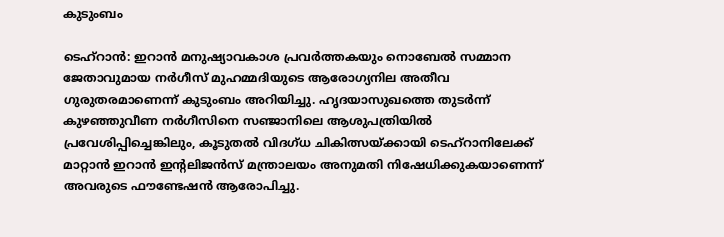കുടുംബം

ടെഹ്റാൻ: ഇറാൻ മനുഷ്യാവകാശ പ്രവർത്തകയും നൊബേൽ സമ്മാന ജേതാവുമായ നർഗീസ് മുഹമ്മദിയുടെ ആരോഗ്യനില അതീവ ഗുരുതരമാണെന്ന് കുടുംബം അറിയിച്ചു. ഹൃദയാസുഖത്തെ തുടർന്ന് കുഴഞ്ഞുവീണ നർഗീസിനെ സഞ്ജാനിലെ ആശുപത്രിയിൽ പ്രവേശിപ്പിച്ചെങ്കിലും, കൂടുതൽ വിദഗ്ധ ചികിത്സയ്ക്കായി ടെഹ്‌റാനിലേക്ക് മാറ്റാൻ ഇറാൻ ഇന്റലിജൻസ് മന്ത്രാലയം അനുമതി നിഷേധിക്കുകയാണെന്ന് അവരുടെ ഫൗണ്ടേഷൻ ആരോപിച്ചു.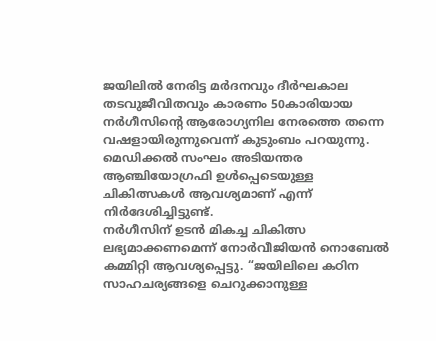ജയിലിൽ നേരിട്ട മർദനവും ദീർഘകാല തടവുജീവിതവും കാരണം 50കാരിയായ നർഗീസിന്റെ ആരോഗ്യനില നേരത്തെ തന്നെ വഷളായിരുന്നുവെന്ന് കുടുംബം പറയുന്നു. മെഡിക്കൽ സംഘം അടിയന്തര ആഞ്ചിയോഗ്രഫി ഉൾപ്പെടെയുള്ള ചികിത്സകൾ ആവശ്യമാണ് എന്ന് നിർദേശിച്ചിട്ടുണ്ട്.
നർഗീസിന് ഉടൻ മികച്ച ചികിത്സ ലഭ്യമാക്കണമെന്ന് നോർവീജിയൻ നൊബേൽ കമ്മിറ്റി ആവശ്യപ്പെട്ടു. “ജയിലിലെ കഠിന സാഹചര്യങ്ങളെ ചെറുക്കാനുള്ള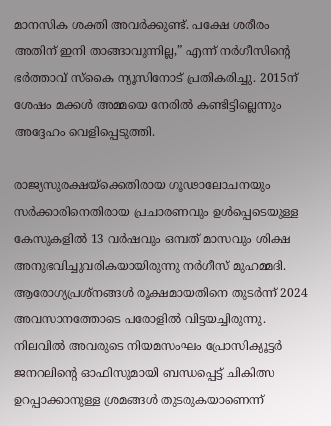മാനസിക ശക്തി അവർക്കുണ്ട്. പക്ഷേ ശരീരം അതിന് ഇനി താങ്ങാവുന്നില്ല,” എന്ന് നർഗീസിന്റെ ഭർത്താവ് സ്കൈ ന്യൂസിനോട് പ്രതികരിച്ചു. 2015ന് ശേഷം മക്കൾ അമ്മയെ നേരിൽ കണ്ടിട്ടില്ലെന്നും അദ്ദേഹം വെളിപ്പെടുത്തി.

രാജ്യസുരക്ഷയ്‌ക്കെതിരായ ഗൂഢാലോചനയും സർക്കാരിനെതിരായ പ്രചാരണവും ഉൾപ്പെടെയുള്ള കേസുകളിൽ 13 വർഷവും ഒമ്പത് മാസവും ശിക്ഷ അനുഭവിച്ചുവരികയായിരുന്നു നർഗീസ് മുഹമ്മദി. ആരോഗ്യപ്രശ്നങ്ങൾ രൂക്ഷമായതിനെ തുടർന്ന് 2024 അവസാനത്തോടെ പരോളിൽ വിട്ടയച്ചിരുന്നു. നിലവിൽ അവരുടെ നിയമസംഘം പ്രോസിക്യൂട്ടർ ജനറലിന്റെ ഓഫിസുമായി ബന്ധപ്പെട്ട് ചികിത്സ ഉറപ്പാക്കാനുള്ള ശ്രമങ്ങൾ തുടരുകയാണെന്ന്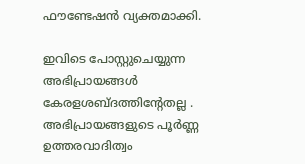ഫൗണ്ടേഷൻ വ്യക്തമാക്കി.

ഇവിടെ പോസ്റ്റുചെയ്യുന്ന അഭിപ്രായങ്ങള്‍ കേരളശബ്‌ദത്തിന്റേതല്ല . അഭിപ്രായങ്ങളുടെ പൂര്‍ണ്ണ ഉത്തരവാദിത്വം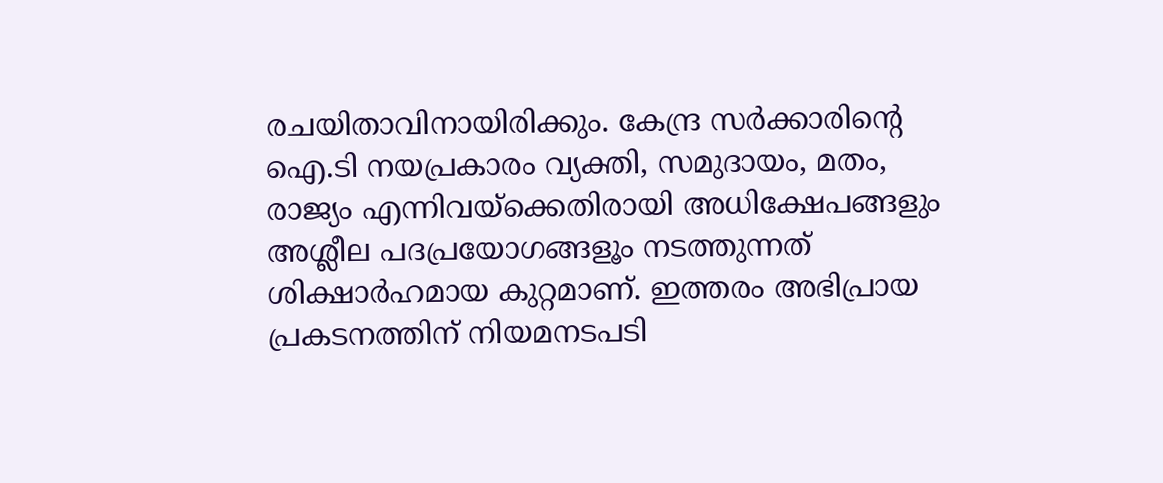രചയിതാവിനായിരിക്കും. കേന്ദ്ര സർക്കാരിന്റെ ഐ.ടി നയപ്രകാരം വ്യക്തി, സമുദായം, മതം, രാജ്യം എന്നിവയ്ക്കെതിരായി അധിക്ഷേപങ്ങളും അശ്ലീല പദപ്രയോഗങ്ങളൂം നടത്തുന്നത് ശിക്ഷാര്‍ഹമായ കുറ്റമാണ്. ഇത്തരം അഭിപ്രായ പ്രകടനത്തിന് നിയമനടപടി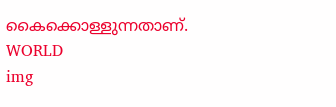കൈക്കൊള്ളുന്നതാണ്.
WORLD
img